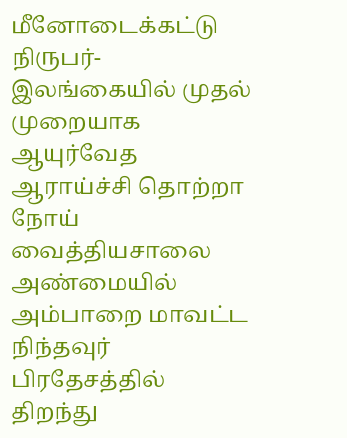மீனோடைக்கட்டு நிருபர்-
இலங்கையில் முதல் முறையாக ஆயுர்வேத ஆராய்ச்சி தொற்றா நோய் வைத்தியசாலை அண்மையில் அம்பாறை மாவட்ட நிந்தவுர் பிரதேசத்தில் திறந்து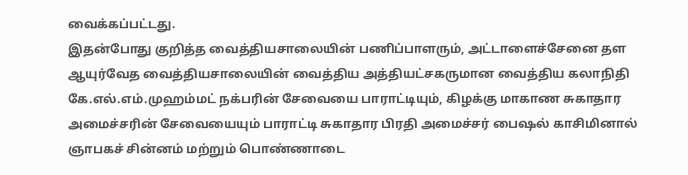வைக்கப்பட்டது.
இதன்போது குறித்த வைத்தியசாலையின் பணிப்பாளரும், அட்டாளைச்சேனை தள ஆயுர்வேத வைத்தியசாலையின் வைத்திய அத்தியட்சகருமான வைத்திய கலாநிதி கே.எல்.எம்.முஹம்மட் நக்பரின் சேவையை பாராட்டியும், கிழக்கு மாகாண சுகாதார அமைச்சரின் சேவையையும் பாராட்டி சுகாதார பிரதி அமைச்சர் பைஷல் காசிமினால் ஞாபகச் சின்னம் மற்றும் பொண்ணாடை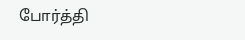போர்த்தி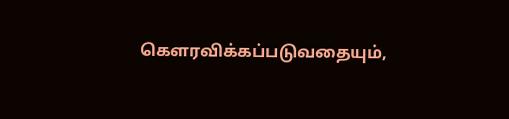கௌரவிக்கப்படுவதையும்,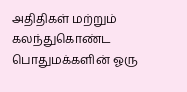அதிதிகள் மற்றும் கலந்துகொண்ட பொதுமக்களின் ஓரு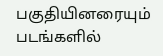பகுதியினரையும் படங்களில்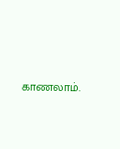காணலாம்.